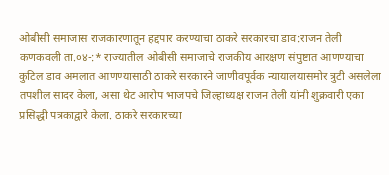ओबीसी समाजास राजकारणातून हद्दपार करण्याचा ठाकरे सरकारचा डाव:राजन तेली
कणकवली ता.०४-:* राज्यातील ओबीसी समाजाचे राजकीय आरक्षण संपुष्टात आणण्याचा कुटिल डाव अमलात आणण्यासाठी ठाकरे सरकारने जाणीवपूर्वक न्यायालयासमोर त्रुटी असलेला तपशील सादर केला, असा थेट आरोप भाजपचे जिल्हाध्यक्ष राजन तेली यांनी शुक्रवारी एका प्रसिद्धी पत्रकाद्वारे केला. ठाकरे सरकारच्या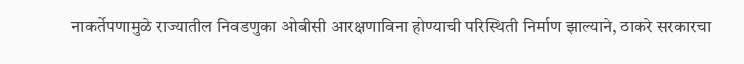नाकर्तेपणामुळे राज्यातील निवडणुका ओबीसी आरक्षणाविना होण्याची परिस्थिती निर्माण झाल्याने, ठाकरे सरकारचा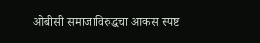ओबीसी समाजाविरुद्धचा आकस स्पष्ट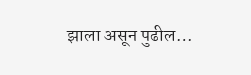झाला असून पुढील…